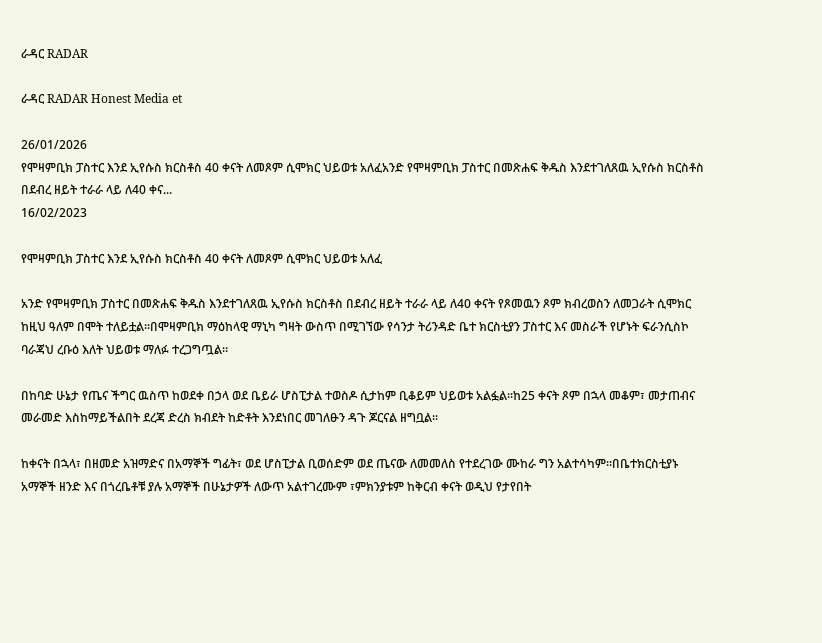ራዳር RADAR

ራዳር RADAR Honest Media et

26/01/2026
የሞዛምቢክ ፓስተር እንደ ኢየሱስ ክርስቶስ 40 ቀናት ለመጾም ሲሞክር ህይወቱ አለፈአንድ የሞዛምቢክ ፓስተር በመጽሐፍ ቅዱስ እንደተገለጸዉ ኢየሱስ ክርስቶስ በደብረ ዘይት ተራራ ላይ ለ40 ቀና...
16/02/2023

የሞዛምቢክ ፓስተር እንደ ኢየሱስ ክርስቶስ 40 ቀናት ለመጾም ሲሞክር ህይወቱ አለፈ

አንድ የሞዛምቢክ ፓስተር በመጽሐፍ ቅዱስ እንደተገለጸዉ ኢየሱስ ክርስቶስ በደብረ ዘይት ተራራ ላይ ለ40 ቀናት የጾመዉን ጾም ክብረወስን ለመጋራት ሲሞክር ከዚህ ዓለም በሞት ተለይቷል።በሞዛምቢክ ማዕከላዊ ማኒካ ግዛት ውስጥ በሚገኘው የሳንታ ትሪንዳድ ቤተ ክርስቲያን ፓስተር እና መስራች የሆኑት ፍራንሲስኮ ባራጃህ ረቡዕ እለት ህይወቱ ማለፉ ተረጋግጧል።

በከባድ ሁኔታ የጤና ችግር ዉስጥ ከወደቀ በኃላ ወደ ቤይራ ሆስፒታል ተወስዶ ሲታከም ቢቆይም ህይወቱ አልፏል።ከ25 ቀናት ጾም በኋላ መቆም፣ መታጠብና መራመድ እስከማይችልበት ደረጃ ድረስ ክብደት ከድቶት እንደነበር መገለፁን ዳጉ ጆርናል ዘግቧል።

ከቀናት በኋላ፣ በዘመድ አዝማድና በአማኞች ግፊት፣ ወደ ሆስፒታል ቢወሰድም ወደ ጤናው ለመመለስ የተደረገው ሙከራ ግን አልተሳካም።በቤተክርስቲያኑ አማኞች ዘንድ እና በጎረቤቶቹ ያሉ አማኞች በሁኔታዎች ለውጥ አልተገረሙም ፣ምክንያቱም ከቅርብ ቀናት ወዲህ የታየበት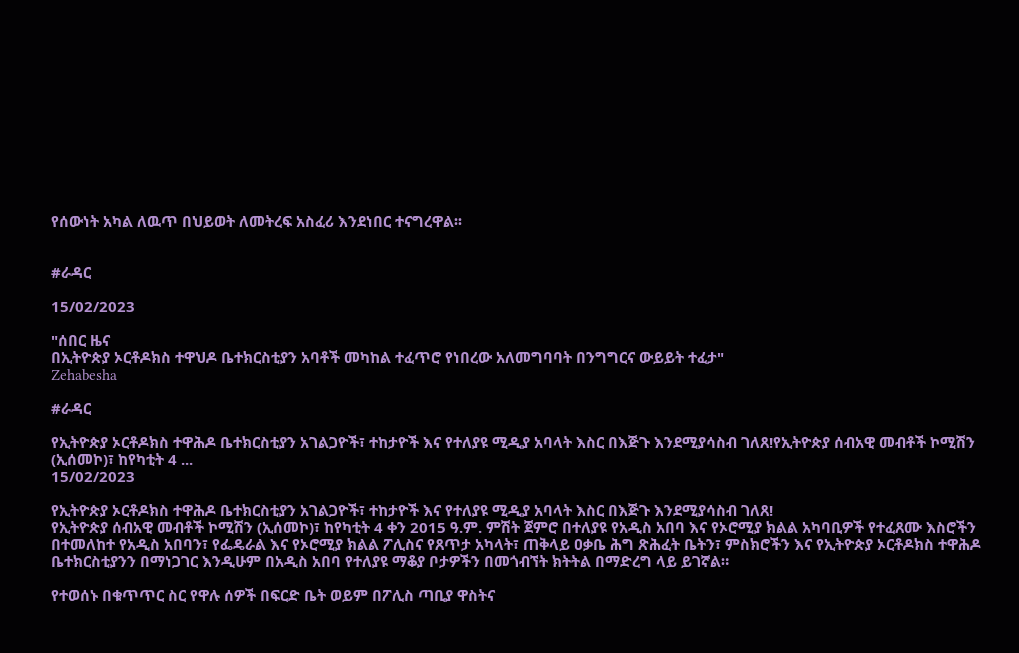የሰውነት አካል ለዉጥ በህይወት ለመትረፍ አስፈሪ እንደነበር ተናግረዋል፡፡


#ራዳር

15/02/2023

"ሰበር ዜና
በኢትዮጵያ ኦርቶዶክስ ተዋህዶ ቤተክርስቲያን አባቶች መካከል ተፈጥሮ የነበረው አለመግባባት በንግግርና ውይይት ተፈታ"
Zehabesha

#ራዳር

የኢትዮጵያ ኦርቶዶክስ ተዋሕዶ ቤተክርስቲያን አገልጋዮች፣ ተከታዮች እና የተለያዩ ሚዲያ አባላት እስር በእጅጉ እንደሚያሳስብ ገለጸ!የኢትዮጵያ ሰብአዊ መብቶች ኮሚሽን (ኢሰመኮ)፣ ከየካቲት 4 ...
15/02/2023

የኢትዮጵያ ኦርቶዶክስ ተዋሕዶ ቤተክርስቲያን አገልጋዮች፣ ተከታዮች እና የተለያዩ ሚዲያ አባላት እስር በእጅጉ እንደሚያሳስብ ገለጸ!
የኢትዮጵያ ሰብአዊ መብቶች ኮሚሽን (ኢሰመኮ)፣ ከየካቲት 4 ቀን 2015 ዓ.ም. ምሽት ጀምሮ በተለያዩ የአዲስ አበባ እና የኦሮሚያ ክልል አካባቢዎች የተፈጸሙ እስሮችን በተመለከተ የአዲስ አበባን፣ የፌዴራል እና የኦሮሚያ ክልል ፖሊስና የጸጥታ አካላት፣ ጠቅላይ ዐቃቤ ሕግ ጽሕፈት ቤትን፣ ምስክሮችን እና የኢትዮጵያ ኦርቶዶክስ ተዋሕዶ ቤተክርስቲያንን በማነጋገር እንዲሁም በአዲስ አበባ የተለያዩ ማቆያ ቦታዎችን በመጎብኘት ክትትል በማድረግ ላይ ይገኛል።

የተወሰኑ በቁጥጥር ስር የዋሉ ሰዎች በፍርድ ቤት ወይም በፖሊስ ጣቢያ ዋስትና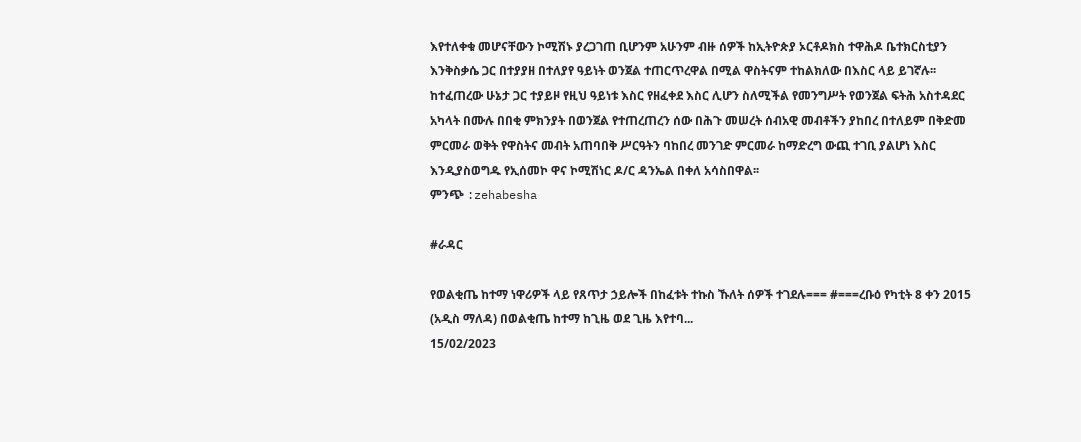እየተለቀቁ መሆናቸውን ኮሚሽኑ ያረጋገጠ ቢሆንም አሁንም ብዙ ሰዎች ከኢትዮጵያ ኦርቶዶክስ ተዋሕዶ ቤተክርስቲያን እንቅስቃሴ ጋር በተያያዘ በተለያየ ዓይነት ወንጀል ተጠርጥረዋል በሚል ዋስትናም ተከልክለው በእስር ላይ ይገኛሉ፡፡
ከተፈጠረው ሁኔታ ጋር ተያይዞ የዚህ ዓይነቱ እስር የዘፈቀደ እስር ሊሆን ስለሚችል የመንግሥት የወንጀል ፍትሕ አስተዳደር አካላት በሙሉ በበቂ ምክንያት በወንጀል የተጠረጠረን ሰው በሕጉ መሠረት ሰብአዊ መብቶችን ያከበረ በተለይም በቅድመ ምርመራ ወቅት የዋስትና መብት አጠባበቅ ሥርዓትን ባከበረ መንገድ ምርመራ ከማድረግ ውጪ ተገቢ ያልሆነ እስር እንዲያስወግዱ የኢሰመኮ ዋና ኮሚሽነር ዶ/ር ዳንኤል በቀለ አሳስበዋል፡፡
ምንጭ :zehabesha

#ራዳር

የወልቂጤ ከተማ ነዋሪዎች ላይ የጸጥታ ኃይሎች በከፈቱት ተኩስ ኹለት ሰዎች ተገደሉ=== #===ረቡዕ የካቲት 8 ቀን 2015 (አዲስ ማለዳ) በወልቂጤ ከተማ ከጊዜ ወደ ጊዜ እየተባ...
15/02/2023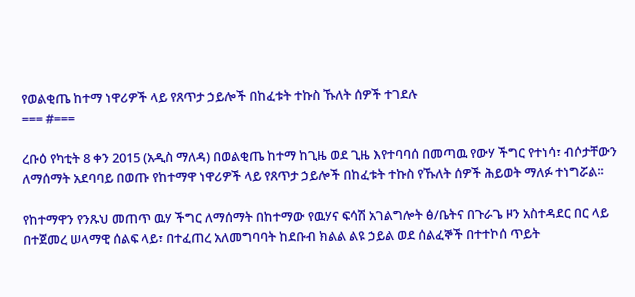የወልቂጤ ከተማ ነዋሪዎች ላይ የጸጥታ ኃይሎች በከፈቱት ተኩስ ኹለት ሰዎች ተገደሉ
=== #===

ረቡዕ የካቲት 8 ቀን 2015 (አዲስ ማለዳ) በወልቂጤ ከተማ ከጊዜ ወደ ጊዜ እየተባባሰ በመጣዉ የውሃ ችግር የተነሳ፣ ብሶታቸውን ለማሰማት አደባባይ በወጡ የከተማዋ ነዋሪዎች ላይ የጸጥታ ኃይሎች በከፈቱት ተኩስ የኹለት ሰዎች ሕይወት ማለፉ ተነግሯል፡፡

የከተማዋን የንጹህ መጠጥ ዉሃ ችግር ለማሰማት በከተማው የዉሃና ፍሳሽ አገልግሎት ፅ/ቤትና በጉራጌ ዞን አስተዳደር በር ላይ በተጀመረ ሠላማዊ ሰልፍ ላይ፣ በተፈጠረ አለመግባባት ከደቡብ ክልል ልዩ ኃይል ወደ ሰልፈኞች በተተኮሰ ጥይት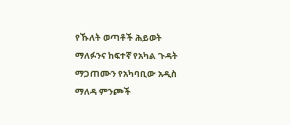የኹለት ወጣቶች ሕይወት ማለፉንና ከፍተኛ የአካል ጉዳት ማጋጠሙን የአካባቢው አዲስ ማለዳ ምንጮች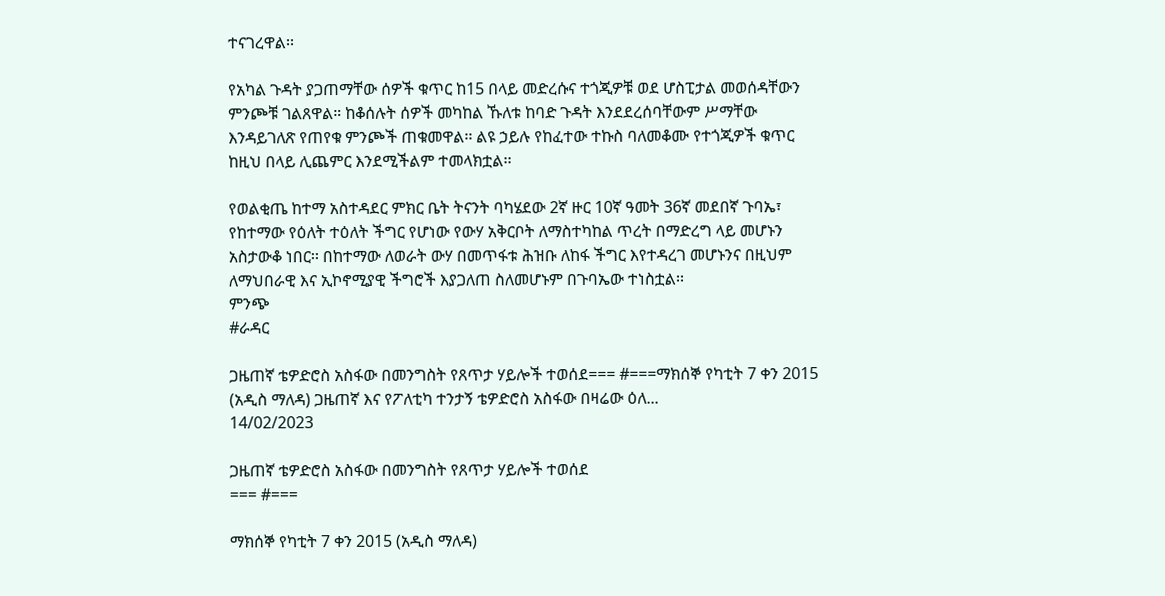ተናገረዋል፡፡

የአካል ጉዳት ያጋጠማቸው ሰዎች ቁጥር ከ15 በላይ መድረሱና ተጎጂዎቹ ወደ ሆስፒታል መወሰዳቸውን ምንጮቹ ገልጸዋል። ከቆሰሉት ሰዎች መካከል ኹለቱ ከባድ ጉዳት እንደደረሰባቸውም ሥማቸው እንዳይገለጽ የጠየቁ ምንጮች ጠቁመዋል፡፡ ልዩ ኃይሉ የከፈተው ተኩስ ባለመቆሙ የተጎጂዎች ቁጥር ከዚህ በላይ ሊጨምር እንደሚችልም ተመላክቷል፡፡

የወልቂጤ ከተማ አስተዳደር ምክር ቤት ትናንት ባካሄደው 2ኛ ዙር 10ኛ ዓመት 36ኛ መደበኛ ጉባኤ፣ የከተማው የዕለት ተዕለት ችግር የሆነው የውሃ አቅርቦት ለማስተካከል ጥረት በማድረግ ላይ መሆኑን አስታውቆ ነበር፡፡ በከተማው ለወራት ውሃ በመጥፋቱ ሕዝቡ ለከፋ ችግር እየተዳረገ መሆኑንና በዚህም ለማህበራዊ እና ኢኮኖሚያዊ ችግሮች እያጋለጠ ስለመሆኑም በጉባኤው ተነስቷል፡፡
ምንጭ
#ራዳር

ጋዜጠኛ ቴዎድሮስ አስፋው በመንግስት የጸጥታ ሃይሎች ተወሰደ=== #===ማክሰኞ የካቲት 7 ቀን 2015 (አዲስ ማለዳ) ጋዜጠኛ እና የፖለቲካ ተንታኝ ቴዎድሮስ አስፋው በዛሬው ዕለ...
14/02/2023

ጋዜጠኛ ቴዎድሮስ አስፋው በመንግስት የጸጥታ ሃይሎች ተወሰደ
=== #===

ማክሰኞ የካቲት 7 ቀን 2015 (አዲስ ማለዳ)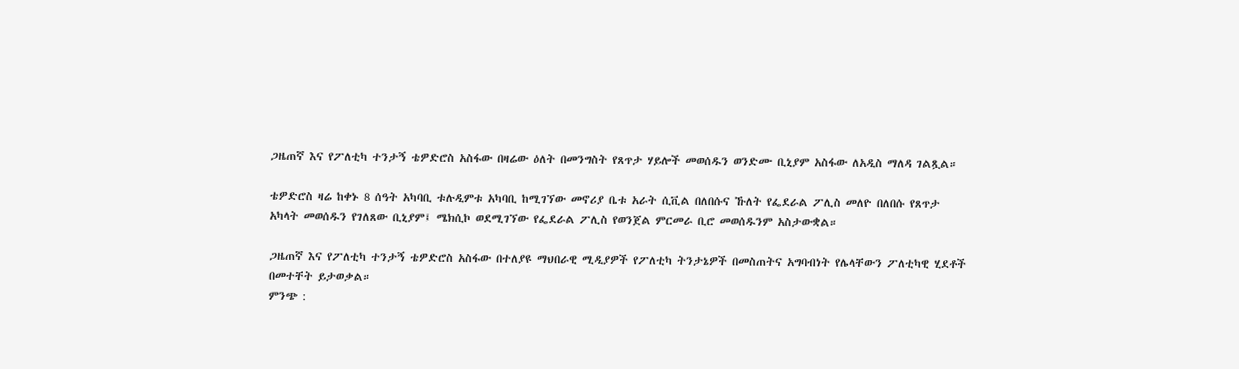ጋዜጠኛ እና የፖለቲካ ተንታኝ ቴዎድሮስ አስፋው በዛሬው ዕለት በመንግስት የጸጥታ ሃይሎች መወሰዱን ወንድሙ ቢኒያም አስፋው ለአዲስ ማለዳ ገልጿል።

ቴዎድሮስ ዛሬ ከቀኑ 8 ሰዓት አካባቢ ቱሉዲምቱ አካባቢ ከሚገኘው መኖሪያ ቤቱ አራት ሲቪል በለበሱና ኹለት የፌደራል ፖሊስ መለዮ በለበሱ የጸጥታ አካላት መወሰዱን የገለጸው ቢኒያም፤ ሜክሲኮ ወደሚገኘው የፌደራል ፖሊስ የወንጀል ምርመራ ቢሮ መወሰዱንም አስታውቋል።

ጋዜጠኛ እና የፖለቲካ ተንታኝ ቴዎድሮስ አስፋው በተለያዩ ማህበራዊ ሚዲያዎች የፖለቲካ ትንታኔዎች በመስጠትና አግባብነት የሌላቸውን ፖለቲካዊ ሂደቶች በመተቸት ይታወቃል።
ምንጭ :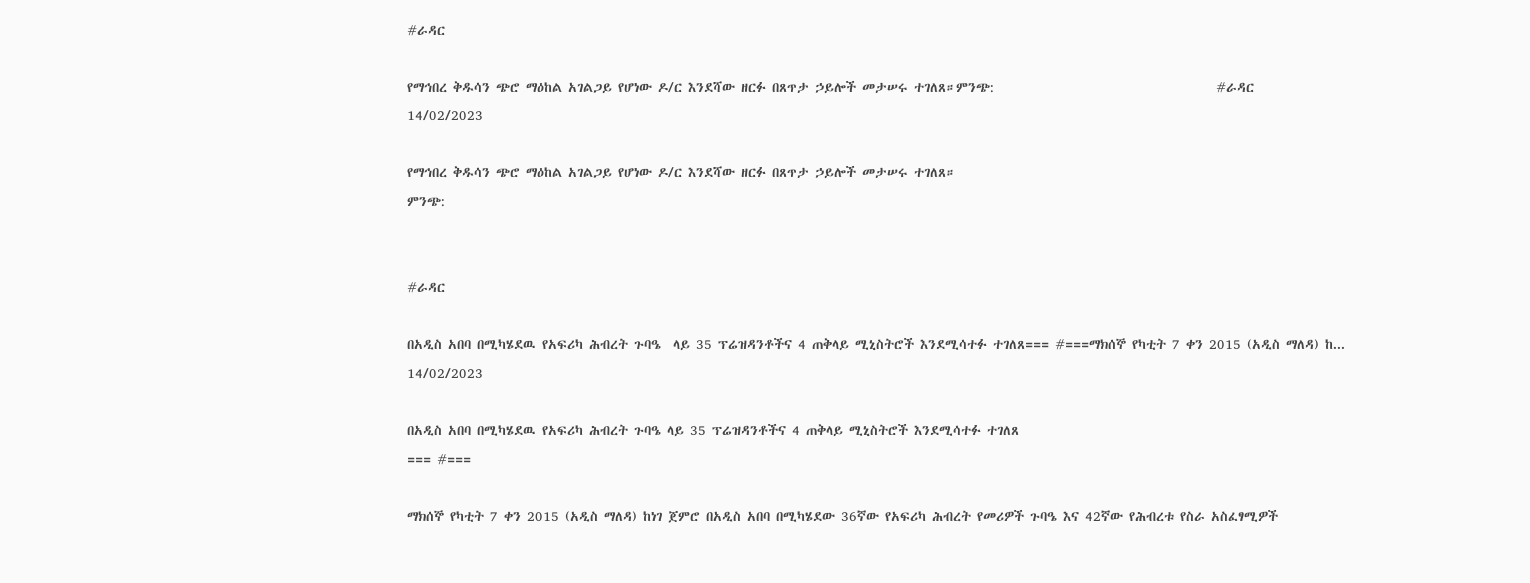#ራዳር

የማኅበረ ቅዱሳን ጭሮ ማዕከል አገልጋይ የሆነው ዶ/ር እንደሻው ዘርፉ በጸጥታ ኃይሎች መታሠሩ ተገለጸ።ምንጭ:                                     #ራዳር
14/02/2023

የማኅበረ ቅዱሳን ጭሮ ማዕከል አገልጋይ የሆነው ዶ/ር እንደሻው ዘርፉ በጸጥታ ኃይሎች መታሠሩ ተገለጸ።
ምንጭ:


#ራዳር

በአዲስ አበባ በሚካሄደዉ የአፍሪካ ሕብረት ጉባዔ  ላይ 35 ፕሬዝዳንቶችና 4 ጠቅላይ ሚኒስትሮች እንደሚሳተፉ ተገለጸ=== #===ማክሰኞ የካቲት 7 ቀን 2015 (አዲስ ማለዳ) ከ...
14/02/2023

በአዲስ አበባ በሚካሄደዉ የአፍሪካ ሕብረት ጉባዔ ላይ 35 ፕሬዝዳንቶችና 4 ጠቅላይ ሚኒስትሮች እንደሚሳተፉ ተገለጸ
=== #===

ማክሰኞ የካቲት 7 ቀን 2015 (አዲስ ማለዳ) ከነገ ጀምሮ በአዲስ አበባ በሚካሄደው 36ኛው የአፍሪካ ሕብረት የመሪዎች ጉባዔ እና 42ኛው የሕብረቱ የስራ አስፈፃሚዎች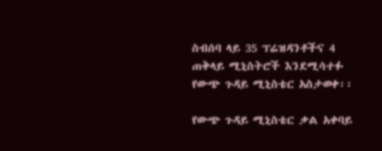ስብሰባ ላይ 35 ፕሬዝዳንቶችና 4 ጠቅላይ ሚኒስትሮች እንደሚሳተፉ የውጭ ጉዳይ ሚኒስቴር አስታወቀ፡፡

የውጭ ጉዳይ ሚኒስቴር ቃል አቀባይ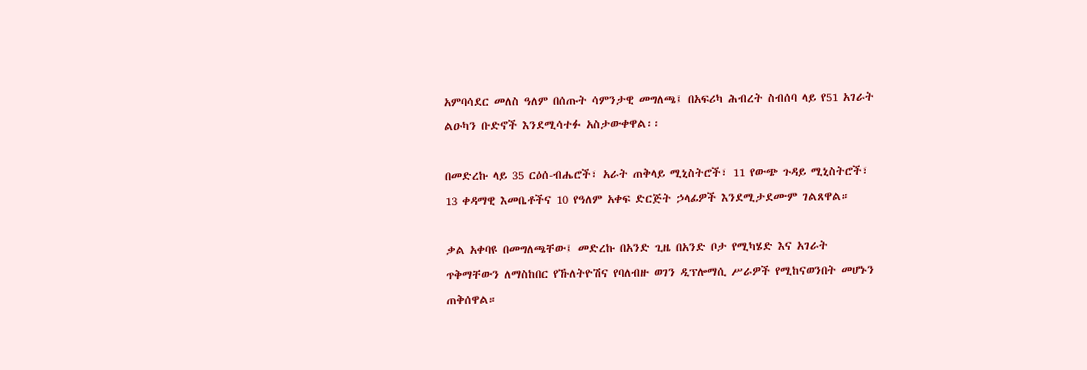አምባሳደር መለስ ዓለም በሰጡት ሳምንታዊ መግለጫ፤ በአፍሪካ ሕብረት ስብሰባ ላይ የ51 አገራት ልዑካን ቡድኖች እንደሚሳተፉ አስታውቀዋል፡፡

በመድረኩ ላይ 35 ርዕሰ-ብሔሮች፣ አራት ጠቅላይ ሚኒስትሮች፣ 11 የውጭ ጉዳይ ሚኒስትሮች፣ 13 ቀዳማዊ እመቤቶችና 10 የዓለም አቀፍ ድርጅት ኃላፊዎች እንደሚታደሙም ገልጸዋል።

ቃል አቀባዩ በመግለጫቸው፤ መድረኩ በአንድ ጊዜ በአንድ ቦታ የሚካሄድ እና አገራት ጥቅማቸውን ለማስከበር የኹለትዮሽና የባለብዙ ወገን ዲፕሎማሲ ሥራዎች የሚከናወንበት መሆኑን ጠቅሰዋል።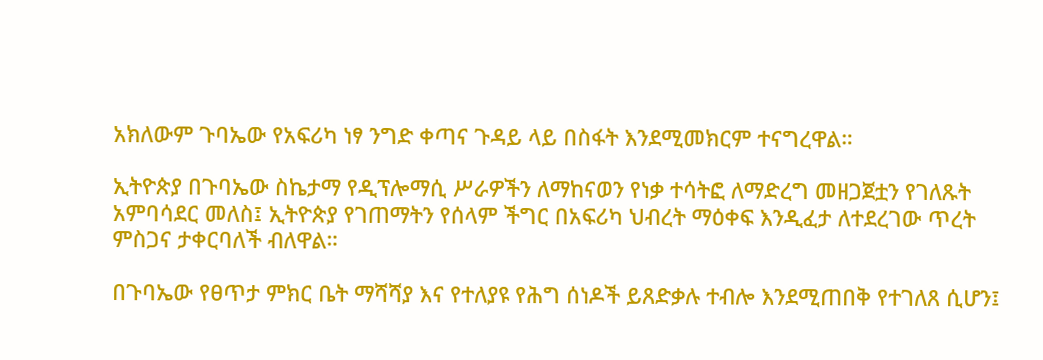አክለውም ጉባኤው የአፍሪካ ነፃ ንግድ ቀጣና ጉዳይ ላይ በስፋት እንደሚመክርም ተናግረዋል።

ኢትዮጵያ በጉባኤው ስኬታማ የዲፕሎማሲ ሥራዎችን ለማከናወን የነቃ ተሳትፎ ለማድረግ መዘጋጀቷን የገለጹት አምባሳደር መለስ፤ ኢትዮጵያ የገጠማትን የሰላም ችግር በአፍሪካ ህብረት ማዕቀፍ እንዲፈታ ለተደረገው ጥረት ምስጋና ታቀርባለች ብለዋል።

በጉባኤው የፀጥታ ምክር ቤት ማሻሻያ እና የተለያዩ የሕግ ሰነዶች ይጸድቃሉ ተብሎ እንደሚጠበቅ የተገለጸ ሲሆን፤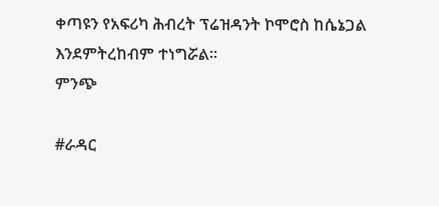ቀጣዩን የአፍሪካ ሕብረት ፕሬዝዳንት ኮሞሮስ ከሴኔጋል እንደምትረከብም ተነግሯል።
ምንጭ

#ራዳር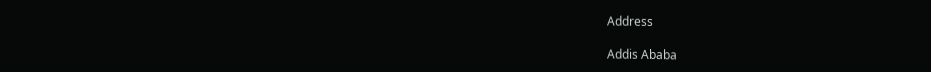Address

Addis Ababa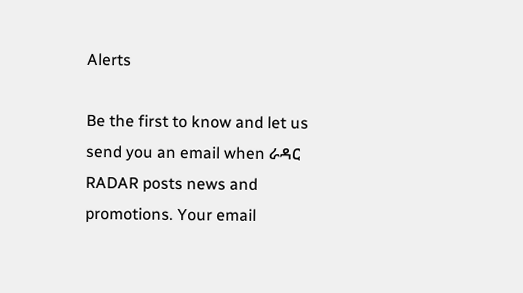Alerts

Be the first to know and let us send you an email when ራዳር RADAR posts news and promotions. Your email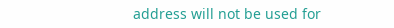address will not be used for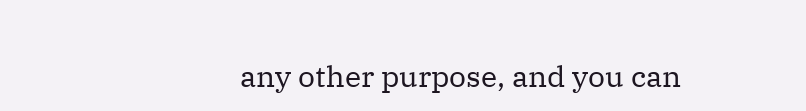any other purpose, and you can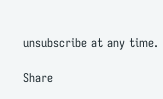unsubscribe at any time.

Share